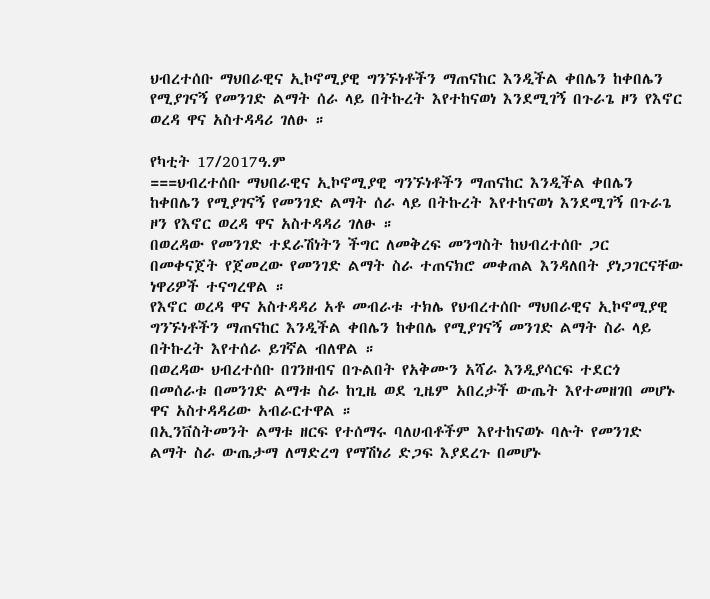ህብረተሰቡ ማህበራዊና ኢኮኖሚያዊ ግንኙነቶችን ማጠናከር እንዲችል ቀበሌን ከቀበሌን የሚያገናኝ የመንገድ ልማት ሰራ ላይ በትኩረት እየተከናወነ እንደሚገኝ በጉራጌ ዞን የእኖር ወረዳ ዋና አስተዳዳሪ ገለፁ ።

የካቲት 17/2017ዓ.ም
===ህብረተሰቡ ማህበራዊና ኢኮኖሚያዊ ግንኙነቶችን ማጠናከር እንዲችል ቀበሌን ከቀበሌን የሚያገናኝ የመንገድ ልማት ሰራ ላይ በትኩረት እየተከናወነ እንደሚገኝ በጉራጌ ዞን የእኖር ወረዳ ዋና አስተዳዳሪ ገለፁ ።
በወረዳው የመንገድ ተደራሽነትን ችግር ለመቅረፍ መንግስት ከህብረተሰቡ ጋር በመቀናጀት የጀመረው የመንገድ ልማት ስራ ተጠናክሮ መቀጠል እንዳለበት ያነጋገርናቸው ነዋሪዎች ተናግረዋል ።
የእኖር ወረዳ ዋና አስተዳዳሪ አቶ መብራቱ ተክሌ የህብረተሰቡ ማህበራዊና ኢኮኖሚያዊ ግንኙነቶችን ማጠናከር እንዲችል ቀበሌን ከቀበሌ የሚያገናኝ መንገድ ልማት ስራ ላይ በትኩረት እየተሰራ ይገኛል ብለዋል ።
በወረዳው ህብረተሰቡ በገንዘብና በጉልበት የአቅሙን አሻራ እንዲያሳርፍ ተደርጎ በመሰራቱ በመንገድ ልማቱ ስራ ከጊዜ ወደ ጊዜም አበረታች ውጤት እየተመዘገበ መሆኑ ዋና አስተዳዳሪው አብራርተዋል ።
በኢንቨስትመንት ልማቱ ዘርፍ የተሰማሩ ባለሀብቶችም እየተከናወኑ ባሉት የመንገድ ልማት ስራ ውጤታማ ለማድረግ የማሽነሪ ድጋፍ እያደረጉ በመሆኑ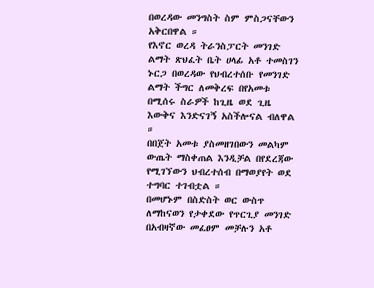በወረዳው መንግስት ስም ምስጋናቸውን አቅርበዋል ።
የእኖር ወረዳ ትራንስፓርት መንገድ ልማት ጽህፈት ቤት ሀላፊ አቶ ተመስገን ኑርጋ በወረዳው የህብረተሰቡ የመንገድ ልማት ችግር ለመቅረፍ በየአመቱ በሚሰሩ ስራዎች ከጊዜ ወደ ጊዜ እውቅና እንድናገኝ አስችሎናል ብለዋል ።
በበጀት አመቱ ያስመዘገበውን መልካም ውጤት ማስቀጠል እንዲቻል በየደረጃው የሚገኘውን ህብረተሰብ በማወያየት ወደ ተግባር ተገብቷል ።
በመሆኑም በስድስት ወር ውስጥ ለማከናወን የታቀደው የጥርጊያ መንገድ በአብዛኛው መፈፀም መቻሉን አቶ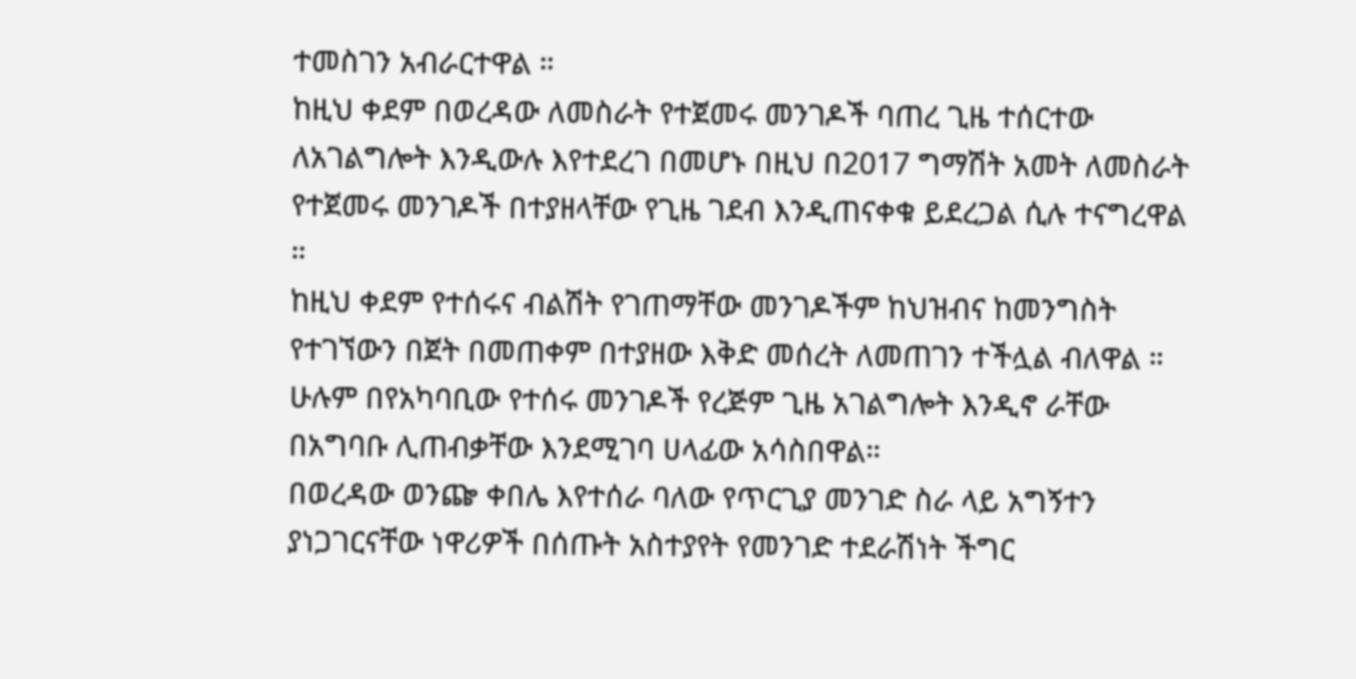ተመስገን አብራርተዋል ።
ከዚህ ቀደም በወረዳው ለመስራት የተጀመሩ መንገዶች ባጠረ ጊዜ ተሰርተው ለአገልግሎት እንዲውሉ እየተደረገ በመሆኑ በዚህ በ2017 ግማሽት አመት ለመስራት የተጀመሩ መንገዶች በተያዘላቸው የጊዜ ገደብ እንዲጠናቀቁ ይደረጋል ሲሉ ተናግረዋል ።
ከዚህ ቀደም የተሰሩና ብልሽት የገጠማቸው መንገዶችም ከህዝብና ከመንግስት የተገኘውን በጀት በመጠቀም በተያዘው እቅድ መሰረት ለመጠገን ተችሏል ብለዋል ።
ሁሉም በየአካባቢው የተሰሩ መንገዶች የረጅም ጊዜ አገልግሎት እንዲኖ ራቸው በአግባቡ ሊጠብቃቸው እንደሚገባ ሀላፊው አሳስበዋል።
በወረዳው ወንጬ ቀበሌ እየተሰራ ባለው የጥርጊያ መንገድ ስራ ላይ አግኝተን ያነጋገርናቸው ነዋሪዎች በሰጡት አስተያየት የመንገድ ተደራሽነት ችግር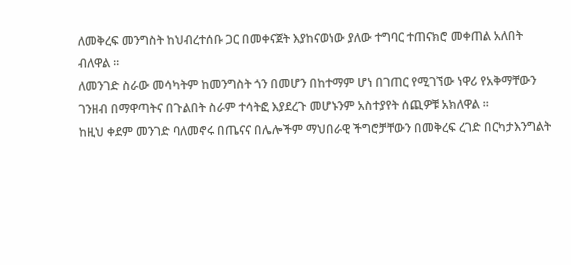ለመቅረፍ መንግስት ከህብረተሰቡ ጋር በመቀናጀት እያከናወነው ያለው ተግባር ተጠናክሮ መቀጠል አለበት ብለዋል ።
ለመንገድ ስራው መሳካትም ከመንግስት ጎን በመሆን በከተማም ሆነ በገጠር የሚገኘው ነዋሪ የአቅማቸውን ገንዘብ በማዋጣትና በጉልበት ስራም ተሳትፎ እያደረጉ መሆኑንም አስተያየት ሰጪዎቹ አክለዋል ።
ከዚህ ቀደም መንገድ ባለመኖሩ በጤናና በሌሎችም ማህበራዊ ችግሮቻቸውን በመቅረፍ ረገድ በርካታእንግልት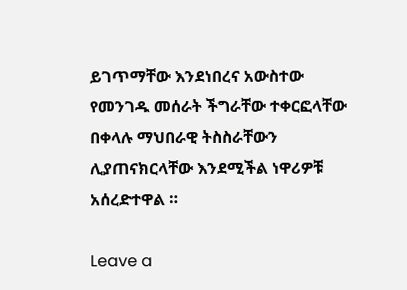ይገጥማቸው እንደነበረና አውስተው የመንገዱ መሰራት ችግራቸው ተቀርፎላቸው በቀላሉ ማህበራዊ ትስስራቸውን ሊያጠናክርላቸው እንደሚችል ነዋሪዎቹ አሰረድተዋል ።

Leave a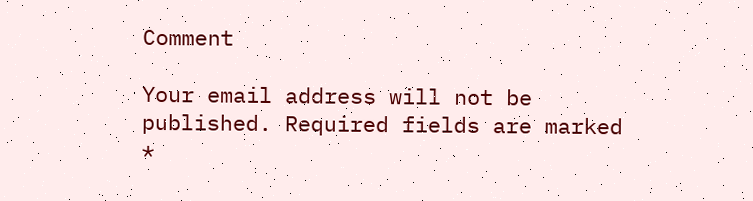Comment

Your email address will not be published. Required fields are marked *